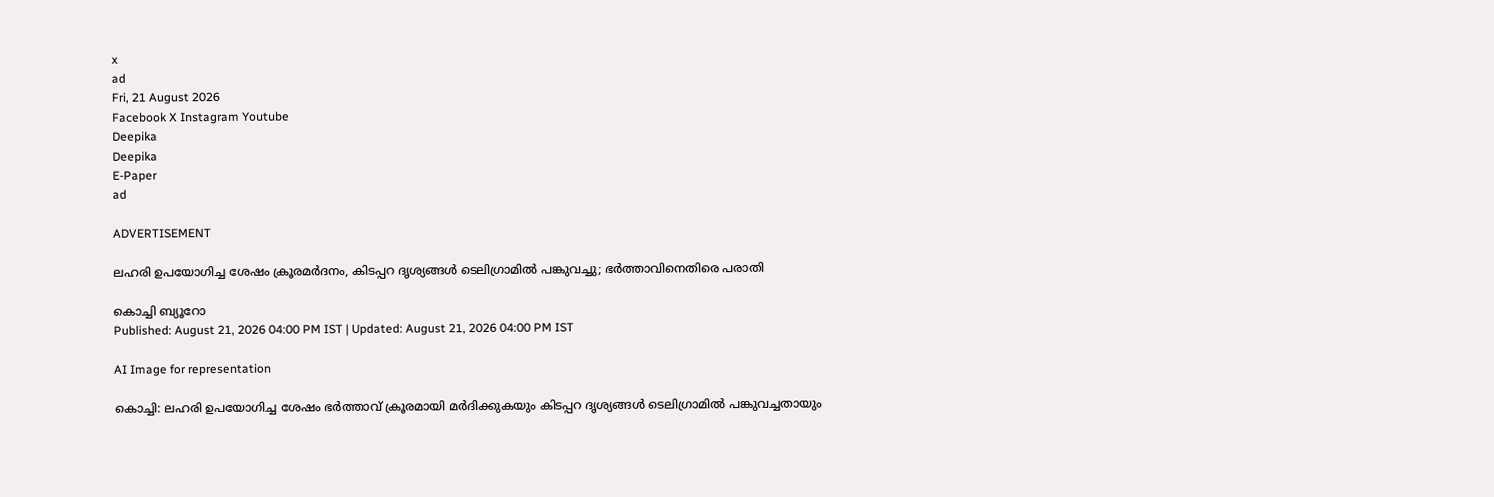x
ad
Fri, 21 August 2026
Facebook X Instagram Youtube
Deepika
Deepika
E-Paper
ad

ADVERTISEMENT

ലഹരി ഉപയോഗിച്ച ശേഷം ക്രൂരമര്‍ദനം, കിടപ്പറ ദൃശ്യങ്ങള്‍ ടെലിഗ്രാമില്‍ പങ്കുവച്ചു; ഭര്‍ത്താവിനെതിരെ പരാതി

കൊച്ചി ബ്യൂറോ
Published: August 21, 2026 04:00 PM IST | Updated: August 21, 2026 04:00 PM IST

AI Image for representation

കൊച്ചി: ലഹരി ഉപയോഗിച്ച ശേഷം ഭര്‍ത്താവ് ക്രൂരമായി മര്‍ദിക്കുകയും കിടപ്പറ ദൃശ്യങ്ങള്‍ ടെലിഗ്രാമില്‍ പങ്കുവച്ചതായും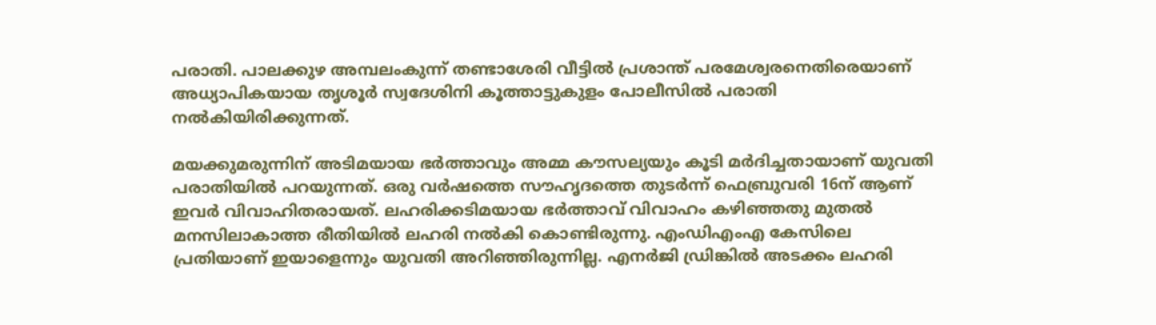പരാതി. പാലക്കുഴ അമ്പലംകുന്ന് തണ്ടാശേരി വീട്ടില്‍ പ്രശാന്ത് പരമേശ്വരനെതിരെയാണ് അധ്യാപികയായ തൃശൂര്‍ സ്വദേശിനി കൂത്താട്ടുകുളം പോലീസില്‍ പരാതി നല്‍കിയിരിക്കുന്നത്.

മയക്കുമരുന്നിന് അടിമയായ ഭര്‍ത്താവും അമ്മ കൗസല്യയും കൂടി മര്‍ദിച്ചതായാണ് യുവതി പരാതിയില്‍ പറയുന്നത്. ഒരു വര്‍ഷത്തെ സൗഹൃദത്തെ തുടര്‍ന്ന് ഫെബ്രുവരി 16ന് ആണ് ഇവര്‍ വിവാഹിതരായത്. ലഹരിക്കടിമയായ ഭര്‍ത്താവ് വിവാഹം കഴിഞ്ഞതു മുതല്‍ മനസിലാകാത്ത രീതിയില്‍ ലഹരി നല്‍കി കൊണ്ടിരുന്നു. എംഡിഎംഎ കേസിലെ പ്രതിയാണ് ഇയാളെന്നും യുവതി അറിഞ്ഞിരുന്നില്ല. എനര്‍ജി ഡ്രിങ്കില്‍ അടക്കം ലഹരി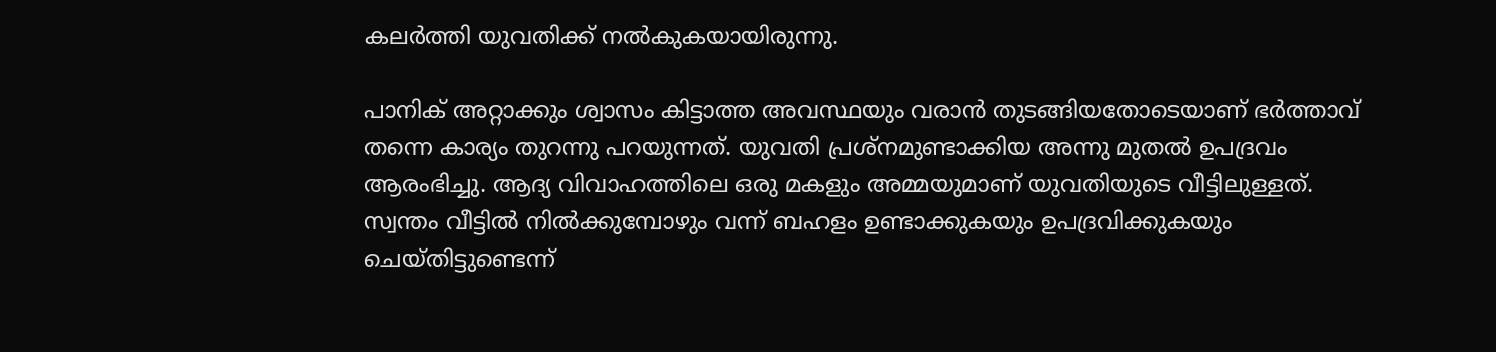കലര്‍ത്തി യുവതിക്ക് നല്‍കുകയായിരുന്നു.

പാനിക് അറ്റാക്കും ശ്വാസം കിട്ടാത്ത അവസ്ഥയും വരാന്‍ തുടങ്ങിയതോടെയാണ് ഭര്‍ത്താവ് തന്നെ കാര്യം തുറന്നു പറയുന്നത്. യുവതി പ്രശ്‌നമുണ്ടാക്കിയ അന്നു മുതല്‍ ഉപദ്രവം ആരംഭിച്ചു. ആദ്യ വിവാഹത്തിലെ ഒരു മകളും അമ്മയുമാണ് യുവതിയുടെ വീട്ടിലുള്ളത്. സ്വന്തം വീട്ടില്‍ നില്‍ക്കുമ്പോഴും വന്ന് ബഹളം ഉണ്ടാക്കുകയും ഉപദ്രവിക്കുകയും ചെയ്തിട്ടുണ്ടെന്ന്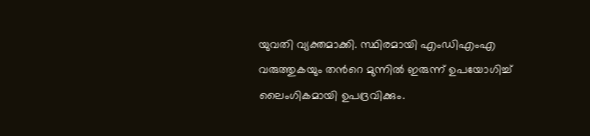യുവതി വ്യക്തമാക്കി. സ്ഥിരമായി എംഡിഎംഎ വരുത്തുകയും തന്‍റെ മുന്നില്‍ ഇരുന്ന് ഉപയോഗിച്ച് ലൈംഗികമായി ഉപദ്രവിക്കും.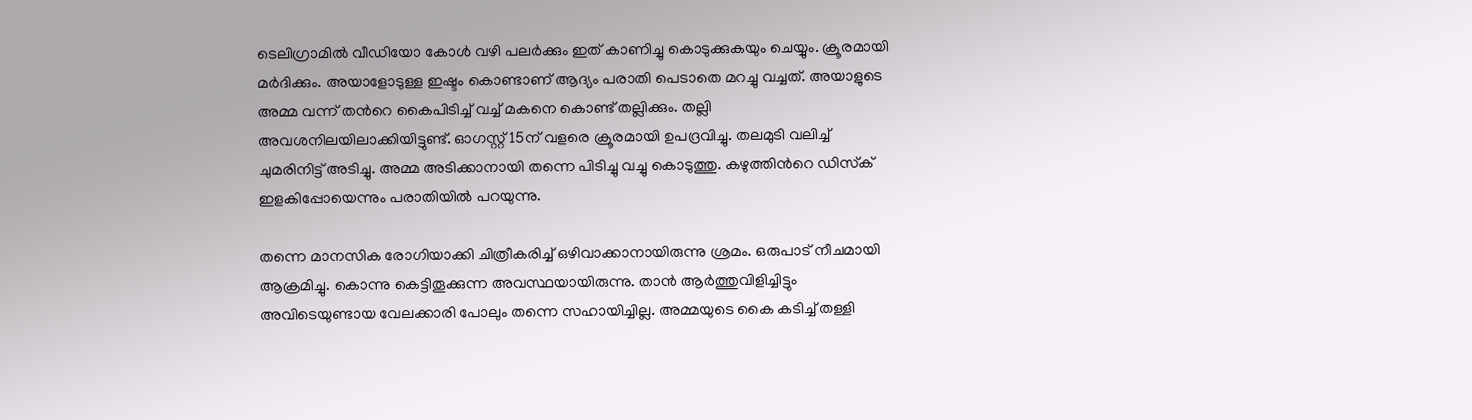ടെലിഗ്രാമില്‍ വീഡിയോ കോള്‍ വഴി പലര്‍ക്കും ഇത് കാണിച്ചു കൊടുക്കുകയും ചെയ്യും. ക്രൂരമായി മര്‍ദിക്കും. അയാളോടുള്ള ഇഷ്ടം കൊണ്ടാണ് ആദ്യം പരാതി പെടാതെ മറച്ചു വച്ചത്. അയാളുടെ അമ്മ വന്ന് തന്‍റെ കൈപിടിച്ച് വച്ച് മകനെ കൊണ്ട് തല്ലിക്കും. തല്ലി അവശനിലയിലാക്കിയിട്ടുണ്ട്. ഓഗസ്റ്റ് 15ന് വളരെ ക്രൂരമായി ഉപദ്രവിച്ചു. തലമുടി വലിച്ച് ചുമരിനിട്ട് അടിച്ചു. അമ്മ അടിക്കാനായി തന്നെ പിടിച്ചു വച്ചു കൊടുത്തു. കഴുത്തിന്‍റെ ഡിസ്‌ക് ഇളകിപ്പോയെന്നും പരാതിയിൽ പറയുന്നു.

തന്നെ മാനസിക രോഗിയാക്കി ചിത്രീകരിച്ച് ഒഴിവാക്കാനായിരുന്നു ശ്രമം. ഒരുപാട് നീചമായി ആക്രമിച്ചു. കൊന്നു കെട്ടിതൂക്കുന്ന അവസ്ഥയായിരുന്നു. താന്‍ ആര്‍ത്തുവിളിച്ചിട്ടും അവിടെയുണ്ടായ വേലക്കാരി പോലും തന്നെ സഹായിച്ചില്ല. അമ്മയുടെ കൈ കടിച്ച് തള്ളി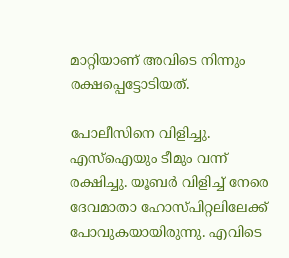മാറ്റിയാണ് അവിടെ നിന്നും രക്ഷപ്പെട്ടോടിയത്.

പോലീസിനെ വിളിച്ചു. എസ്‌ഐയും ടീമും വന്ന് രക്ഷിച്ചു. യൂബര്‍ വിളിച്ച് നേരെ ദേവമാതാ ഹോസ്പിറ്റലിലേക്ക് പോവുകയായിരുന്നു. എവിടെ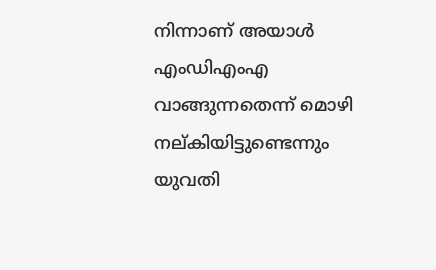നിന്നാണ് അയാള്‍ എംഡിഎംഎ വാങ്ങുന്നതെന്ന് മൊഴി നല്കിയിട്ടുണ്ടെന്നും യുവതി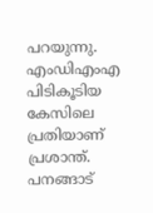പറയുന്നു. എംഡിഎംഎ പിടികൂടിയ കേസിലെ പ്രതിയാണ് പ്രശാന്ത്. പനങ്ങാട്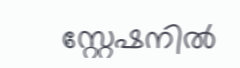സ്റ്റേഷനില്‍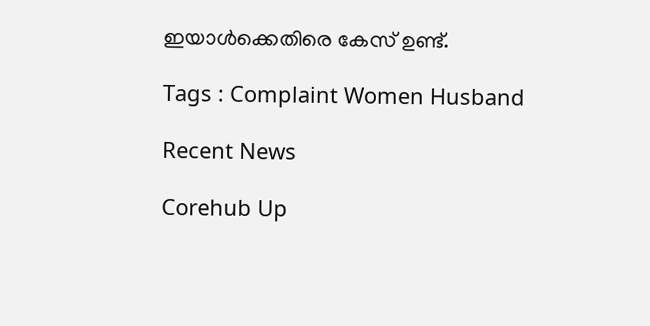ഇയാള്‍ക്കെതിരെ കേസ് ഉണ്ട്.

Tags : Complaint Women Husband

Recent News

Corehub Up